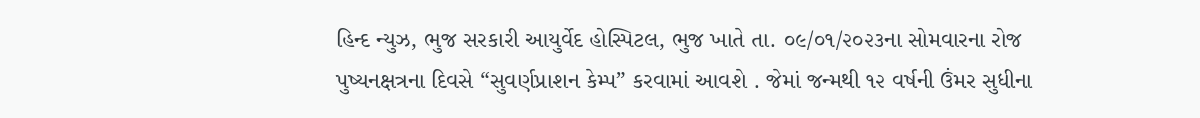હિન્દ ન્યુઝ, ભુજ સરકારી આયુર્વેદ હોસ્પિટલ, ભુજ ખાતે તા. ૦૯/૦૧/૨૦૨૩ના સોમવારના રોજ પુષ્યનક્ષત્રના દિવસે “સુવર્ણપ્રાશન કેમ્પ” કરવામાં આવશે . જેમાં જન્મથી ૧૨ વર્ષની ઉંમર સુધીના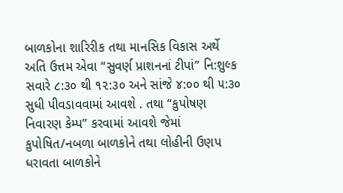બાળકોના શારિરીક તથા માનસિક વિકાસ અર્થે અતિ ઉત્તમ એવા “સુવર્ણ પ્રાશનનાં ટીપાં” નિ:શુલ્ક સવારે ૮:૩૦ થી ૧૨:૩૦ અને સાંજે ૪:૦૦ થી ૫:૩૦ સુધી પીવડાવવામાં આવશે . તથા “કુપોષણ નિવારણ કેમ્પ” કરવામાં આવશે જેમાં કુપોષિત/નબળા બાળકોને તથા લોહીની ઉણપ ધરાવતા બાળકોને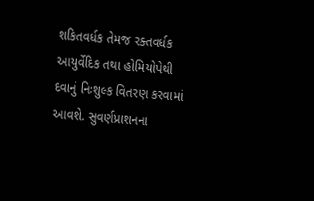શકિતવર્ધક તેમજ રક્તવર્ધક આયુર્વેદિક તથા હોમિયોપેથી દવાનું નિઃશુલ્ક વિતરણ કરવામાં આવશે. સુવર્ણપ્રાશનના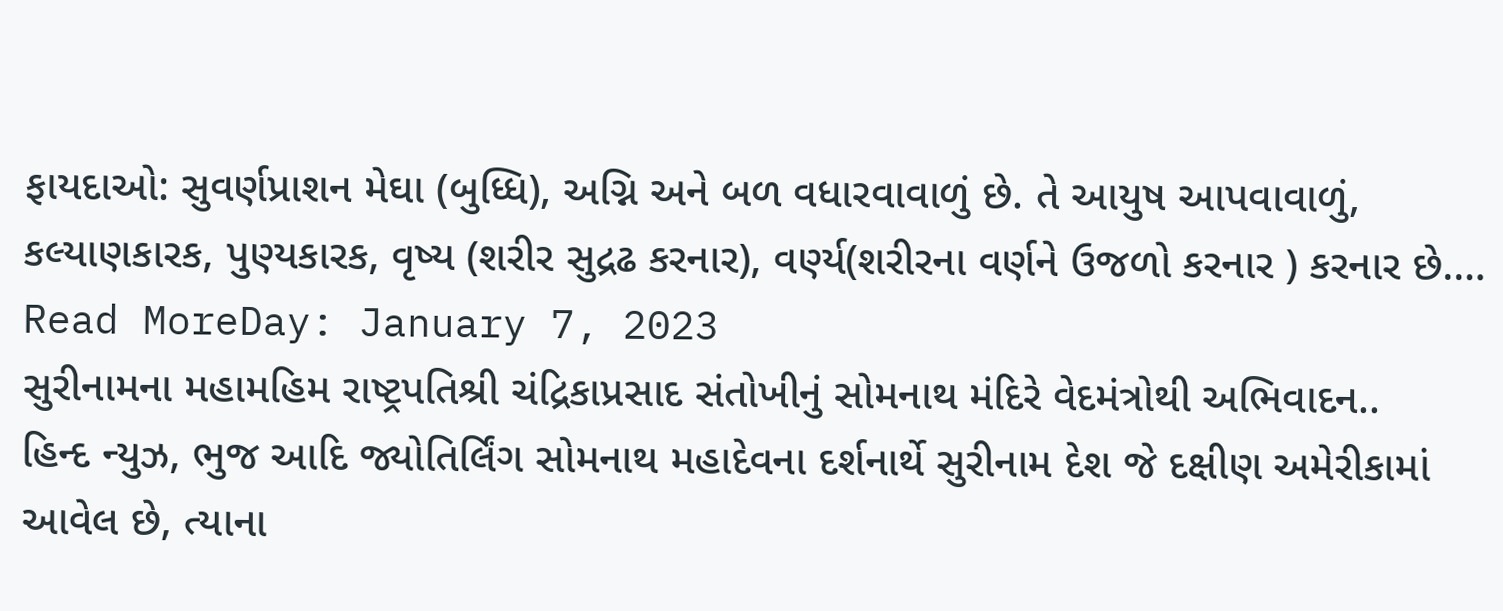ફાયદાઓ: સુવર્ણપ્રાશન મેઘા (બુધ્ધિ), અગ્નિ અને બળ વધારવાવાળું છે. તે આયુષ આપવાવાળું, કલ્યાણકારક, પુણ્યકારક, વૃષ્ય (શરીર સુદ્રઢ કરનાર), વર્ણ્ય(શરીરના વર્ણને ઉજળો કરનાર ) કરનાર છે.…
Read MoreDay: January 7, 2023
સુરીનામના મહામહિમ રાષ્ટ્રપતિશ્રી ચંદ્રિકાપ્રસાદ સંતોખીનું સોમનાથ મંદિરે વેદમંત્રોથી અભિવાદન..
હિન્દ ન્યુઝ, ભુજ આદિ જ્યોતિર્લિંગ સોમનાથ મહાદેવના દર્શનાર્થે સુરીનામ દેશ જે દક્ષીણ અમેરીકામાં આવેલ છે, ત્યાના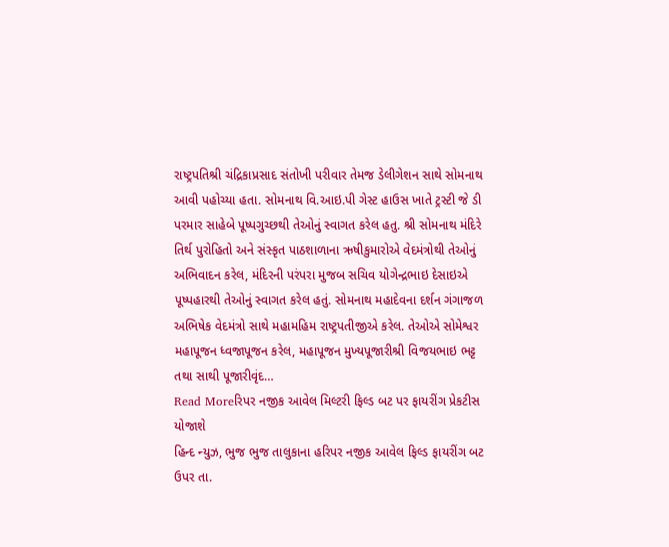રાષ્ટ્રપતિશ્રી ચંદ્રિકાપ્રસાદ સંતોખી પરીવાર તેમજ ડેલીગેશન સાથે સોમનાથ આવી પહોચ્યા હતા. સોમનાથ વિ.આઇ.પી ગેસ્ટ હાઉસ ખાતે ટ્રસ્ટી જે ડી પરમાર સાહેબે પૂષ્પગુચ્છથી તેઓનું સ્વાગત કરેલ હતુ. શ્રી સોમનાથ મંદિરે તિર્થ પુરોહિતો અને સંસ્કૃત પાઠશાળાના ઋષીકુમારોએ વેદમંત્રોથી તેઓનું અભિવાદન કરેલ, મંદિરની પરંપરા મુજબ સચિવ યોગેન્દ્રભાઇ દેસાઇએ પૂષ્પહારથી તેઓનું સ્વાગત કરેલ હતું. સોમનાથ મહાદેવના દર્શન ગંગાજળ અભિષેક વેદમંત્રો સાથે મહામહિમ રાષ્ટ્રપતીજીએ કરેલ. તેઓએ સોમેશ્વર મહાપૂજન ધ્વજાપૂજન કરેલ, મહાપૂજન મુખ્યપૂજારીશ્રી વિજયભાઇ ભટ્ટ તથા સાથી પૂજારીવૃંદ…
Read Moreરિપર નજીક આવેલ મિલ્ટરી ફિલ્ડ બટ પર ફાયરીંગ પ્રેકટીસ યોજાશે
હિન્દ ન્યુઝ, ભુજ ભુજ તાલુકાના હરિપર નજીક આવેલ ફિલ્ડ ફાયરીંગ બટ ઉપર તા.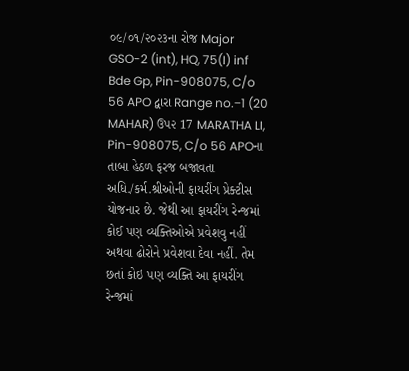૦૯/૦૧/૨૦૨૩ના રોજ Major GSO-2 (int), HQ, 75(I) inf Bde Gp, Pin-908075, C/o 56 APO દ્વારા Range no.−1 (20 MAHAR) ઉપ૨ 17 MARATHA LI, Pin-908075, C/o 56 APOના તાબા હેઠળ ફરજ બજાવતા અધિ./કર્મ.શ્રીઓની ફાયરીંગ પ્રેક્ટીસ યોજનાર છે. જેથી આ ફાયરીંગ રેન્જમાં કોઈ પણ વ્યક્તિઓએ પ્રવેશવુ નહીં અથવા ઢોરોને પ્રવેશવા દેવા નહીં. તેમ છતાં કોઇ પણ વ્યક્તિ આ ફાયરીંગ રેન્જમાં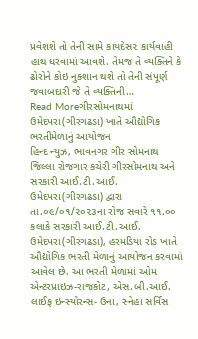પ્રવેશશે તો તેની સામે કાયદેસ૨ કાર્યવાહી હાથ ધરવામાં આવશે. તેમજ તે વ્યક્તિને કે ઢોરોને કોઇ નુક્શાન થશે તો તેની સંપૂર્ણ જવાબદારી જે તે વ્યક્તિની…
Read Moreગીરસોમનાથમાં ઉમેદપરા(ગીરગઢડા) ખાતે ઔદ્યોગિક ભરતીમેળાનું આયોજન
હિન્દ ન્યુઝ, ભાવનગર ગીર સોમનાથ જિલ્લા રોજગાર કચેરી ગીરસોમનાથ અને સરકારી આઈ.ટી.આઈ. ઉમેદપરા(ગીરગઢડા) દ્વારા તા.૦૯/૦૧/૨૦૨૩ના રોજ સવારે ૧૧.૦૦ કલાકે સરકારી આઈ.ટી.આઈ. ઉમેદપરા(ગીરગઢડા), હરમડિયા રોડ ખાતે ઔદ્યોગિક ભરતી મેળાનું આયોજન કરવામાં આવેલ છે. આ ભરતી મેળામાં ઓમ એન્ટરપ્રાઇઝ-રાજકોટ, એસ.બી.આઈ. લાઈફ ઇન્સ્યોરન્સ- ઉના, સ્નેહા સર્વિસ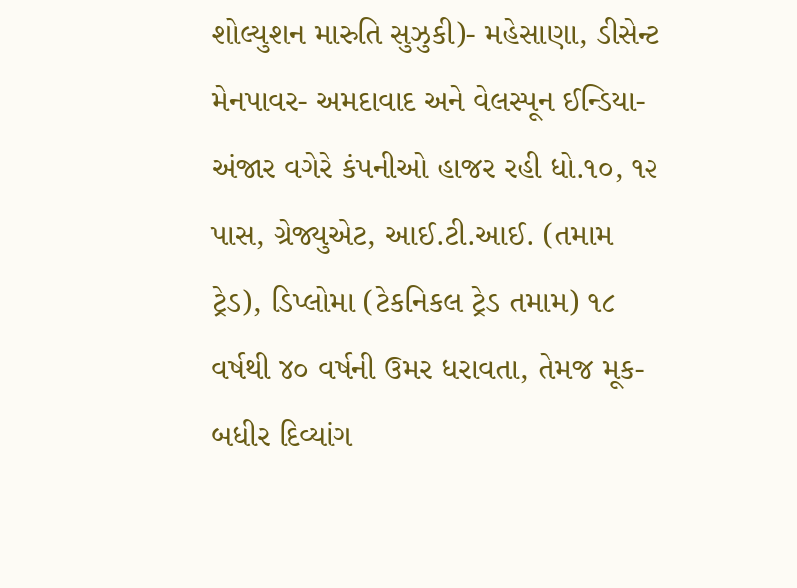શોલ્યુશન મારુતિ સુઝુકી)- મહેસાણા, ડીસેન્ટ મેનપાવર- અમદાવાદ અને વેલસ્પૂન ઈન્ડિયા- અંજાર વગેરે કંપનીઓ હાજર રહી ધો.૧૦, ૧૨ પાસ, ગ્રેજ્યુએટ, આઈ.ટી.આઈ. (તમામ ટ્રેડ), ડિપ્લોમા (ટેકનિકલ ટ્રેડ તમામ) ૧૮ વર્ષથી ૪૦ વર્ષની ઉમર ધરાવતા, તેમજ મૂક-બધીર દિવ્યાંગ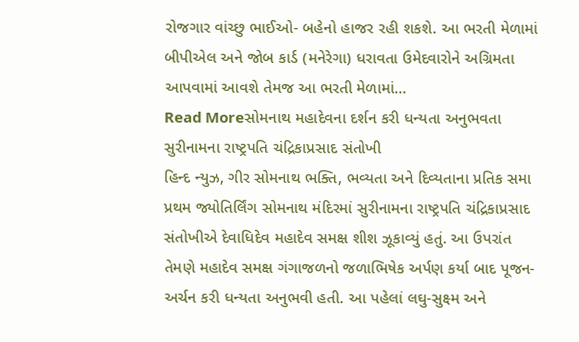રોજગાર વાંચ્છુ ભાઈઓ- બહેનો હાજર રહી શકશે. આ ભરતી મેળામાં બીપીએલ અને જોબ કાર્ડ (મનેરેગા) ધરાવતા ઉમેદવારોને અગ્રિમતા આપવામાં આવશે તેમજ આ ભરતી મેળામાં…
Read Moreસોમનાથ મહાદેવના દર્શન કરી ધન્યતા અનુભવતા સુરીનામના રાષ્ટ્રપતિ ચંદ્રિકાપ્રસાદ સંતોખી
હિન્દ ન્યુઝ, ગીર સોમનાથ ભક્તિ, ભવ્યતા અને દિવ્યતાના પ્રતિક સમા પ્રથમ જ્યોતિર્લિંગ સોમનાથ મંદિરમાં સુરીનામના રાષ્ટ્રપતિ ચંદ્રિકાપ્રસાદ સંતોખીએ દેવાધિદેવ મહાદેવ સમક્ષ શીશ ઝૂકાવ્યું હતું. આ ઉપરાંત તેમણે મહાદેવ સમક્ષ ગંગાજળનો જળાભિષેક અર્પણ કર્યા બાદ પૂજન-અર્ચન કરી ધન્યતા અનુભવી હતી. આ પહેલાં લઘુ-સુક્ષ્મ અને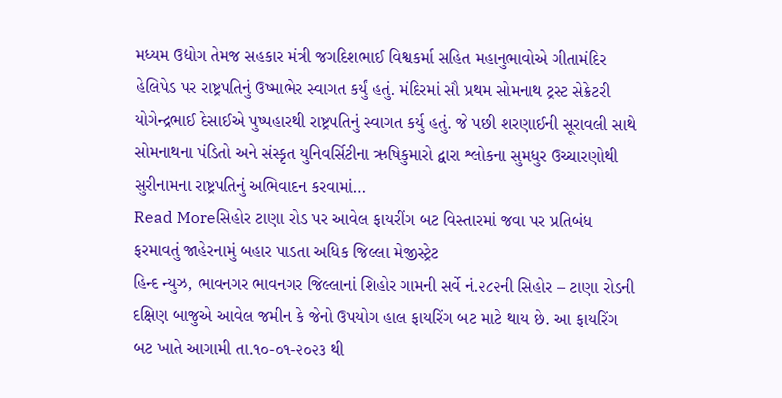મધ્યમ ઉદ્યોગ તેમજ સહકાર મંત્રી જગદિશભાઈ વિશ્વકર્મા સહિત મહાનુભાવોએ ગીતામંદિર હેલિપેડ પર રાષ્ટ્રપતિનું ઉષ્માભેર સ્વાગત કર્યું હતું. મંદિરમાં સૌ પ્રથમ સોમનાથ ટ્રસ્ટ સેક્રેટરી યોગેન્દ્રભાઈ દેસાઈએ પુષ્પહારથી રાષ્ટ્રપતિનું સ્વાગત કર્યુ હતું. જે પછી શરણાઈની સૂરાવલી સાથે સોમનાથના પંડિતો અને સંસ્કૃત યુનિવર્સિટીના ઋષિકુમારો દ્વારા શ્લોકના સુમધુર ઉચ્ચારણોથી સુરીનામના રાષ્ટ્રપતિનું અભિવાદન કરવામાં…
Read Moreસિહોર ટાણા રોડ પર આવેલ ફાયરીંગ બટ વિસ્તારમાં જવા પર પ્રતિબંધ ફરમાવતું જાહેરનામું બહાર પાડતા અધિક જિલ્લા મેજીસ્ટ્રેટ
હિન્દ ન્યુઝ, ભાવનગર ભાવનગર જિલ્લાનાં શિહોર ગામની સર્વે નં.૨૮૨ની સિહોર – ટાણા રોડની દક્ષિણ બાજુએ આવેલ જમીન કે જેનો ઉપયોગ હાલ ફાયરિંગ બટ માટે થાય છે. આ ફાયરિંગ બટ ખાતે આગામી તા.૧૦-૦૧-૨૦૨૩ થી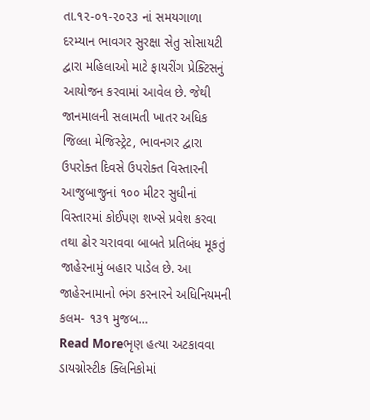તા.૧૨-૦૧-૨૦૨૩ નાં સમયગાળા દરમ્યાન ભાવગર સુરક્ષા સેતુ સોસાયટી દ્વારા મહિલાઓ માટે ફાયરીંગ પ્રેક્ટિસનું આયોજન કરવામાં આવેલ છે. જેથી જાનમાલની સલામતી ખાતર અધિક જિલ્લા મેજિસ્ટ્રેટ, ભાવનગર દ્વારા ઉપરોક્ત દિવસે ઉપરોક્ત વિસ્તારની આજુબાજુનાં ૧૦૦ મીટર સુધીનાં વિસ્તારમાં કોઈપણ શખ્સે પ્રવેશ કરવા તથા ઢોર ચરાવવા બાબતે પ્રતિબંધ મૂકતું જાહેરનામું બહાર પાડેલ છે. આ જાહેરનામાનો ભંગ કરનારને અધિનિયમની કલમ- ૧૩૧ મુજબ…
Read Moreભૃણ હત્યા અટકાવવા ડાયગ્નોસ્ટીક ક્લિનિકોમાં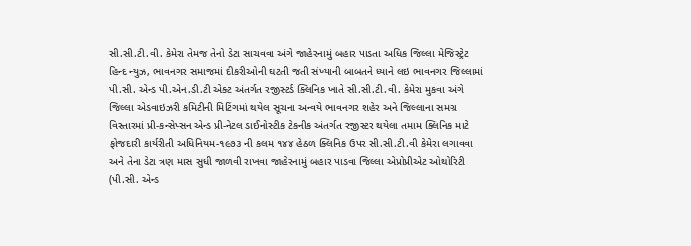સી.સી.ટી.વી. કેમેરા તેમજ તેનો ડેટા સાચવવા અંગે જાહેરનામું બહાર પાડતા અધિક જિલ્લા મેજિસ્ટ્રેટ
હિન્દ ન્યુઝ, ભાવનગર સમાજમાં દીકરીઓની ઘટતી જતી સંખ્યાની બાબતને ધ્યાને લઇ ભાવનગર જિલ્લામાં પી.સી. એન્ડ પી.એન.ડી.ટી એક્ટ અંતર્ગત રજીસ્ટર્ડ ક્લિનિક ખાતે સી.સી.ટી.વી. કેમેરા મુકવા અંગે જિલ્લા એડવાઇઝરી કમિટીની મિટિંગમાં થયેલ સૂચના અન્વયે ભાવનગર શહેર અને જિલ્લાના સમગ્ર વિસ્તારમાં પ્રી-કન્સેપ્સન એન્ડ પ્રી-નેટલ ડાઈનોસ્ટીક ટેકનીક અંતર્ગત રજીસ્ટર થયેલા તમામ ક્લિનિક માટે ફોજદારી કાર્યરીતી અધિનિયમ-૧૯૭૩ ની કલમ ૧૪૪ હેઠળ ક્લિનિક ઉપર સી.સી.ટી.વી કેમેરા લગાવવા અને તેના ડેટા ત્રણ માસ સુધી જાળવી રાખવા જાહેરનામું બહાર પાડવા જિલ્લા એપ્રોપ્રીએટ ઓથોરિટી (પી.સી. એન્ડ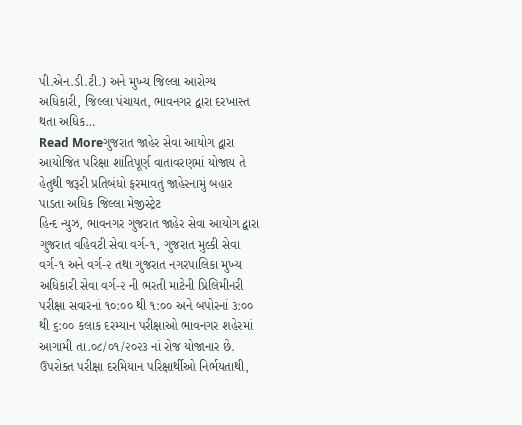પી.એન.ડી.ટી.) અને મુખ્ય જિલ્લા આરોગ્ય અધિકારી, જિલ્લા પંચાયત, ભાવનગર દ્વારા દરખાસ્ત થતા અધિક…
Read Moreગુજરાત જાહેર સેવા આયોગ દ્વારા આયોજિત પરિક્ષા શાંતિપૂર્ણ વાતાવરણમાં યોજાય તે હેતુથી જરૂરી પ્રતિબંધો ફરમાવતું જાહેરનામું બહાર પાડતા અધિક જિલ્લા મેજીસ્ટ્રેટ
હિન્દ ન્યુઝ, ભાવનગર ગુજરાત જાહેર સેવા આયોગ દ્વારા ગુજરાત વહિવટી સેવા વર્ગ-૧, ગુજરાત મુલ્કી સેવા વર્ગ-૧ અને વર્ગ-૨ તથા ગુજરાત નગરપાલિકા મુખ્ય અધિકારી સેવા વર્ગ-૨ ની ભરતી માટેની પ્રિલિમીનરી પરીક્ષા સવારનાં ૧૦:૦૦ થી ૧:૦૦ અને બપોરનાં ૩:૦૦ થી ૬:૦૦ કલાક દરમ્યાન પરીક્ષાઓ ભાવનગર શહેરમાં આગામી તા.૦૮/૦૧/૨૦૨૩ નાં રોજ યોજાનાર છે. ઉપરોક્ત પરીક્ષા દરમિયાન પરિક્ષાર્થીઓ નિર્ભયતાથી,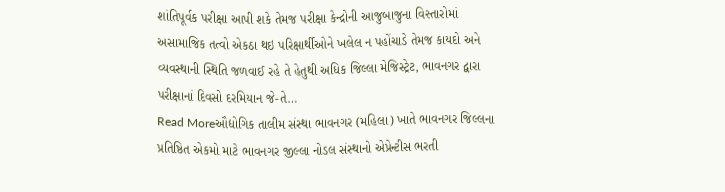શાંતિપૂર્વક પરીક્ષા આપી શકે તેમજ પરીક્ષા કેન્દ્રોની આજુબાજુના વિસ્તારોમાં અસામાજિક તત્વો એકઠા થઇ પરિક્ષાર્થીઓને ખલેલ ન પહોંચાડે તેમજ કાયદો અને વ્યવસ્થાની સ્થિતિ જળવાઈ રહે તે હેતુથી અધિક જિલ્લા મેજિસ્ટ્રેટ, ભાવનગર દ્વારા પરીક્ષાનાં દિવસો દરમિયાન જે-તે…
Read Moreઔદ્યોગિક તાલીમ સંસ્થા ભાવનગર (મહિલા) ખાતે ભાવનગર જિલ્લના પ્રતિષ્ઠિત એકમો માટે ભાવનગર જીલ્લા નોડલ સંસ્થાનો એપ્રેન્ટીસ ભરતી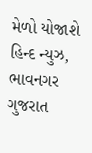મેળો યોજાશે
હિન્દ ન્યુઝ, ભાવનગર ગુજરાત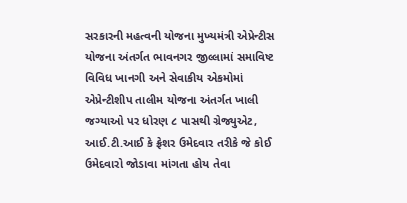સરકારની મહત્વની યોજના મુખ્યમંત્રી એપ્રેન્ટીસ યોજના અંતર્ગત ભાવનગર જીલ્લામાં સમાવિષ્ટ વિવિધ ખાનગી અને સેવાકીય એકમોમાં એપ્રેન્ટીશીપ તાલીમ યોજના અંતર્ગત ખાલી જગ્યાઓ પર ધોરણ ૮ પાસથી ગ્રેજ્યુએટ, આઈ.ટી.આઈ કે ફ્રેશર ઉમેદવાર તરીકે જે કોઈ ઉમેદવારો જોડાવા માંગતા હોય તેવા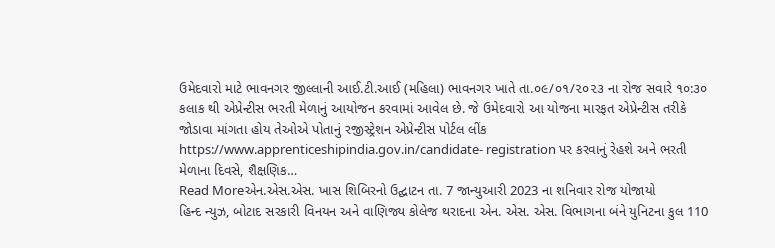ઉમેદવારો માટે ભાવનગર જીલ્લાની આઈ.ટી.આઈ (મહિલા) ભાવનગર ખાતે તા.૦૯/૦૧/૨૦૨૩ ના રોજ સવારે ૧૦:૩૦ કલાક થી એપ્રેન્ટીસ ભરતી મેળાનું આયોજન કરવામાં આવેલ છે. જે ઉમેદવારો આ યોજના મારફત એપ્રેન્ટીસ તરીકે જોડાવા માંગતા હોય તેઓએ પોતાનું રજીસ્ટ્રેશન એપ્રેન્ટીસ પોર્ટલ લીંક https://www.apprenticeshipindia.gov.in/candidate- registration પર કરવાનું રેહશે અને ભરતી મેળાના દિવસે, શૈક્ષણિક…
Read Moreએન.એસ.એસ. ખાસ શિબિરનો ઉદ્ઘાટન તા. 7 જાન્યુઆરી 2023 ના શનિવાર રોજ યોજાયો
હિન્દ ન્યુઝ, બોટાદ સરકારી વિનયન અને વાણિજ્ય કોલેજ થરાદના એન. એસ. એસ. વિભાગના બંને યુનિટના કુલ 110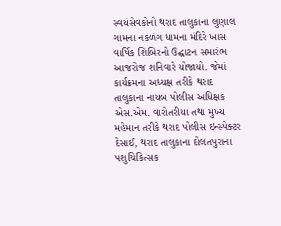સ્વયંસેવકોનો થરાદ તાલુકાના લુણાલ ગામના નકળંગ ધામના મંદિરે ખાસ વાર્ષિક શિબિરનો ઉદ્ઘાટન સમારંભ આજરોજ શનિવારે યોજાયો. જેમાં કાર્યક્રમના અધ્યક્ષ તરીકે થરાદ તાલુકાના નાયબ પોલીસ અધિક્ષક એસ.એમ. વારોતરીયા તથા મુખ્ય મહેમાન તરીકે થરાદ પોલીસ ઇન્સ્પેક્ટર દેસાઈ, થરાદ તાલુકાના દોલતપુરાના પશુચિકિત્સક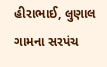હીરાભાઈ, લુણાલ ગામના સરપંચ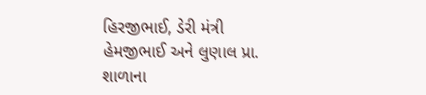હિરજીભાઈ, ડેરી મંત્રી હેમજીભાઈ અને લુણાલ પ્રા. શાળાના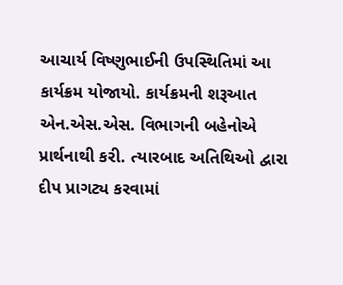આચાર્ય વિષ્ણુભાઈની ઉપસ્થિતિમાં આ કાર્યક્રમ યોજાયો. કાર્યક્રમની શરૂઆત એન.એસ.એસ. વિભાગની બહેનોએ પ્રાર્થનાથી કરી. ત્યારબાદ અતિથિઓ દ્વારા દીપ પ્રાગટ્ય કરવામાં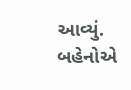આવ્યું. બહેનોએ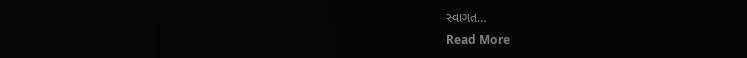સ્વાગત…
Read More